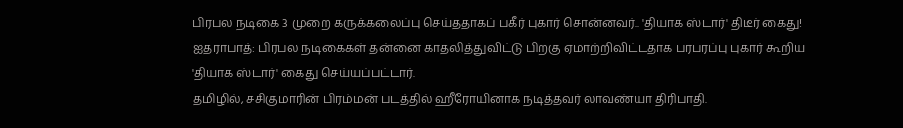பிரபல நடிகை 3 முறை கருக்கலைப்பு செய்ததாகப் பகீர் புகார் சொன்னவர்.. 'தியாக ஸ்டார்' திடீர் கைது!
ஐதராபாத்: பிரபல நடிகைகள் தன்னை காதலித்துவிட்டு பிறகு ஏமாற்றிவிட்டதாக பரபரப்பு புகார் கூறிய 'தியாக ஸ்டார்' கைது செய்யப்பட்டார்.
தமிழில், சசிகுமாரின் பிரம்மன் படத்தில் ஹீரோயினாக நடித்தவர் லாவண்யா திரிபாதி.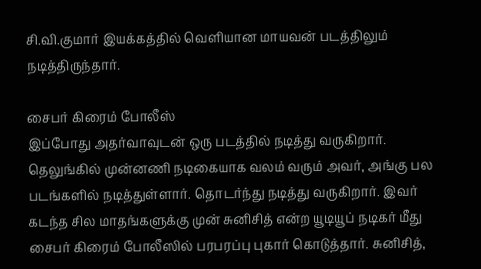சி.வி.குமார் இயக்கத்தில் வெளியான மாயவன் படத்திலும் நடித்திருந்தார்.

சைபர் கிரைம் போலீஸ்
இப்போது அதர்வாவுடன் ஒரு படத்தில் நடித்து வருகிறார். தெலுங்கில் முன்னணி நடிகையாக வலம் வரும் அவர், அங்கு பல படங்களில் நடித்துள்ளார். தொடர்ந்து நடித்து வருகிறார். இவர் கடந்த சில மாதங்களுக்கு முன் சுனிசித் என்ற யூடியூப் நடிகர் மீது சைபர் கிரைம் போலீஸில் பரபரப்பு புகார் கொடுத்தார். சுனிசித்,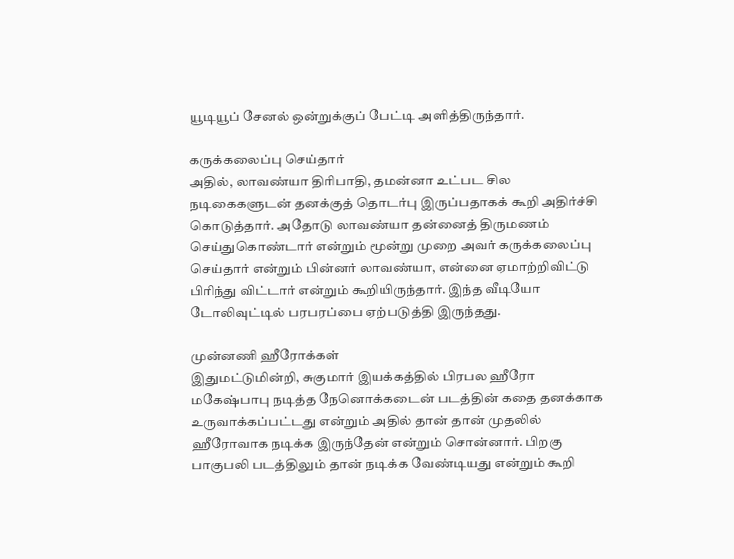யூடியூப் சேனல் ஒன்றுக்குப் பேட்டி அளித்திருந்தார்.

கருக்கலைப்பு செய்தார்
அதில், லாவண்யா திரிபாதி, தமன்னா உட்பட சில நடிகைகளுடன் தனக்குத் தொடர்பு இருப்பதாகக் கூறி அதிர்ச்சி கொடுத்தார். அதோடு லாவண்யா தன்னைத் திருமணம் செய்துகொண்டார் என்றும் மூன்று முறை அவர் கருக்கலைப்பு செய்தார் என்றும் பின்னர் லாவண்யா, என்னை ஏமாற்றிவிட்டு பிரிந்து விட்டார் என்றும் கூறியிருந்தார். இந்த வீடியோ டோலிவுட்டில் பரபரப்பை ஏற்படுத்தி இருந்தது.

முன்னணி ஹீரோக்கள்
இதுமட்டுமின்றி, சுகுமார் இயக்கத்தில் பிரபல ஹீரோ மகேஷ்பாபு நடித்த நேனொக்கடைன் படத்தின் கதை தனக்காக உருவாக்கப்பட்டது என்றும் அதில் தான் தான் முதலில் ஹீரோவாக நடிக்க இருந்தேன் என்றும் சொன்னார். பிறகு பாகுபலி படத்திலும் தான் நடிக்க வேண்டியது என்றும் கூறி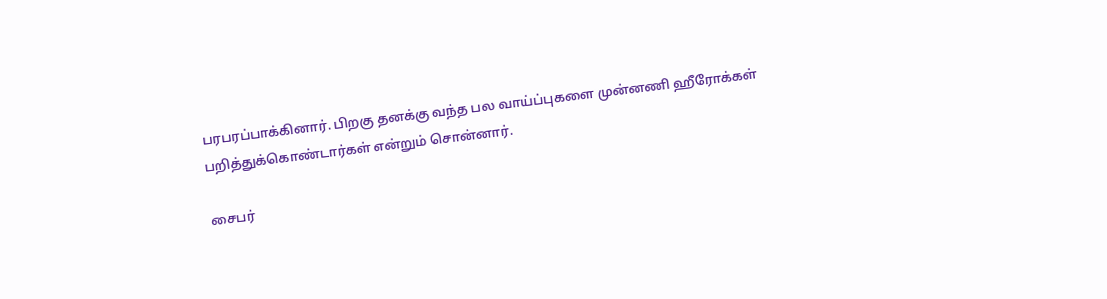பரபரப்பாக்கினார். பிறகு தனக்கு வந்த பல வாய்ப்புகளை முன்னணி ஹீரோக்கள் பறித்துக்கொண்டார்கள் என்றும் சொன்னார்.

சைபர்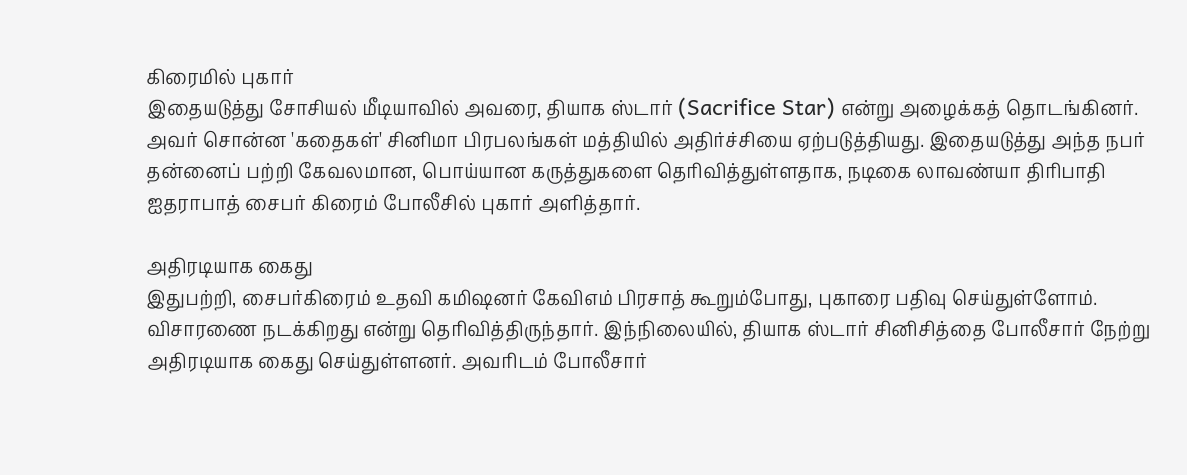கிரைமில் புகார்
இதையடுத்து சோசியல் மீடியாவில் அவரை, தியாக ஸ்டார் (Sacrifice Star) என்று அழைக்கத் தொடங்கினர். அவர் சொன்ன 'கதைகள்' சினிமா பிரபலங்கள் மத்தியில் அதிர்ச்சியை ஏற்படுத்தியது. இதையடுத்து அந்த நபர் தன்னைப் பற்றி கேவலமான, பொய்யான கருத்துகளை தெரிவித்துள்ளதாக, நடிகை லாவண்யா திரிபாதி ஐதராபாத் சைபர் கிரைம் போலீசில் புகார் அளித்தார்.

அதிரடியாக கைது
இதுபற்றி, சைபர்கிரைம் உதவி கமிஷனர் கேவிஎம் பிரசாத் கூறும்போது, புகாரை பதிவு செய்துள்ளோம். விசாரணை நடக்கிறது என்று தெரிவித்திருந்தார். இந்நிலையில், தியாக ஸ்டார் சினிசித்தை போலீசார் நேற்று அதிரடியாக கைது செய்துள்ளனர். அவரிடம் போலீசார்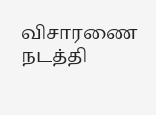விசாரணை நடத்தி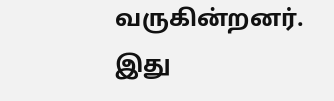வருகின்றனர். இது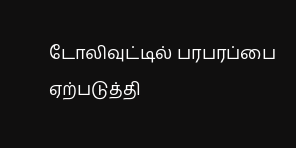டோலிவுட்டில் பரபரப்பை ஏற்படுத்தி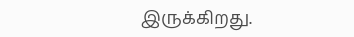இருக்கிறது.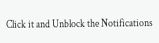Click it and Unblock the Notifications